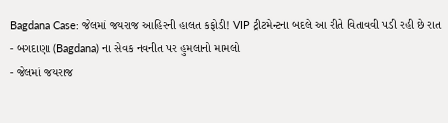Bagdana Case: જેલમાં જયરાજ આહિરની હાલત કફોડી! VIP ટ્રીટમેન્ટના બદલે આ રીતે વિતાવવી પડી રહી છે રાત
- બગદાણા (Bagdana) ના સેવક નવનીત પર હુમલાનો મામલો
- જેલમાં જયરાજ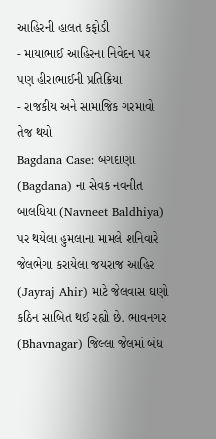આહિરની હાલત કફોડી
- માયાભાઈ આહિરના નિવેદન પર પણ હીરાભાઈની પ્રતિક્રિયા
- રાજકીય અને સામાજિક ગરમાવો તેજ થયો
Bagdana Case: બગદાણા (Bagdana) ના સેવક નવનીત બાલધિયા (Navneet Baldhiya) પર થયેલા હુમલાના મામલે શનિવારે જેલભેગા કરાયેલા જયરાજ આહિર (Jayraj Ahir) માટે જેલવાસ ઘણો કઠિન સાબિત થઈ રહ્યો છે. ભાવનગર (Bhavnagar) જિલ્લા જેલમાં બંધ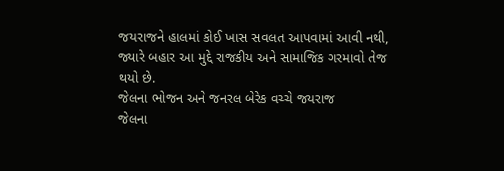જયરાજને હાલમાં કોઈ ખાસ સવલત આપવામાં આવી નથી, જ્યારે બહાર આ મુદ્દે રાજકીય અને સામાજિક ગરમાવો તેજ થયો છે.
જેલના ભોજન અને જનરલ બેરેક વચ્ચે જયરાજ
જેલના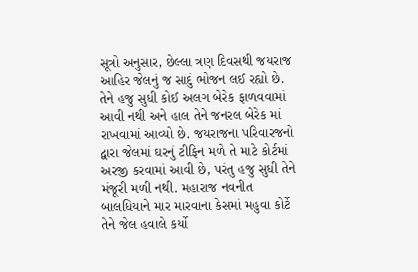સૂત્રો અનુસાર, છેલ્લા ત્રણ દિવસથી જયરાજ આહિર જેલનું જ સાદું ભોજન લઈ રહ્યો છે. તેને હજુ સુધી કોઈ અલગ બેરેક ફાળવવામાં આવી નથી અને હાલ તેને જનરલ બેરેક માં રાખવામાં આવ્યો છે. જયરાજના પરિવારજનો દ્વારા જેલમાં ઘરનું ટીફિન મળે તે માટે કોર્ટમાં અરજી કરવામાં આવી છે, પરંતુ હજુ સુધી તેને મંજૂરી મળી નથી. મહારાજ નવનીત બાલધિયાને માર મારવાના કેસમાં મહુવા કોર્ટે તેને જેલ હવાલે કર્યો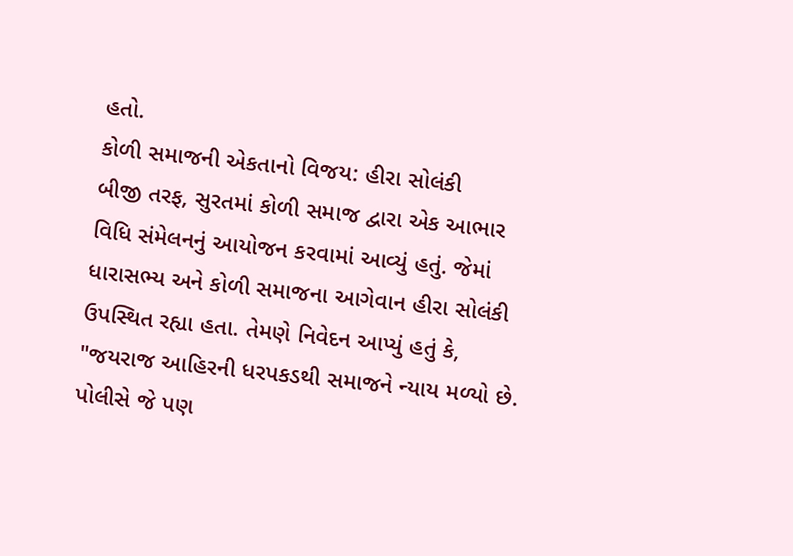હતો.
કોળી સમાજની એકતાનો વિજય: હીરા સોલંકી
બીજી તરફ, સુરતમાં કોળી સમાજ દ્વારા એક આભાર વિધિ સંમેલનનું આયોજન કરવામાં આવ્યું હતું. જેમાં ધારાસભ્ય અને કોળી સમાજના આગેવાન હીરા સોલંકી ઉપસ્થિત રહ્યા હતા. તેમણે નિવેદન આપ્યું હતું કે, "જયરાજ આહિરની ધરપકડથી સમાજને ન્યાય મળ્યો છે. પોલીસે જે પણ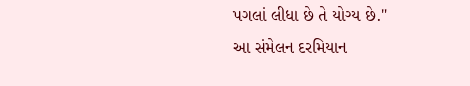પગલાં લીધા છે તે યોગ્ય છે."
આ સંમેલન દરમિયાન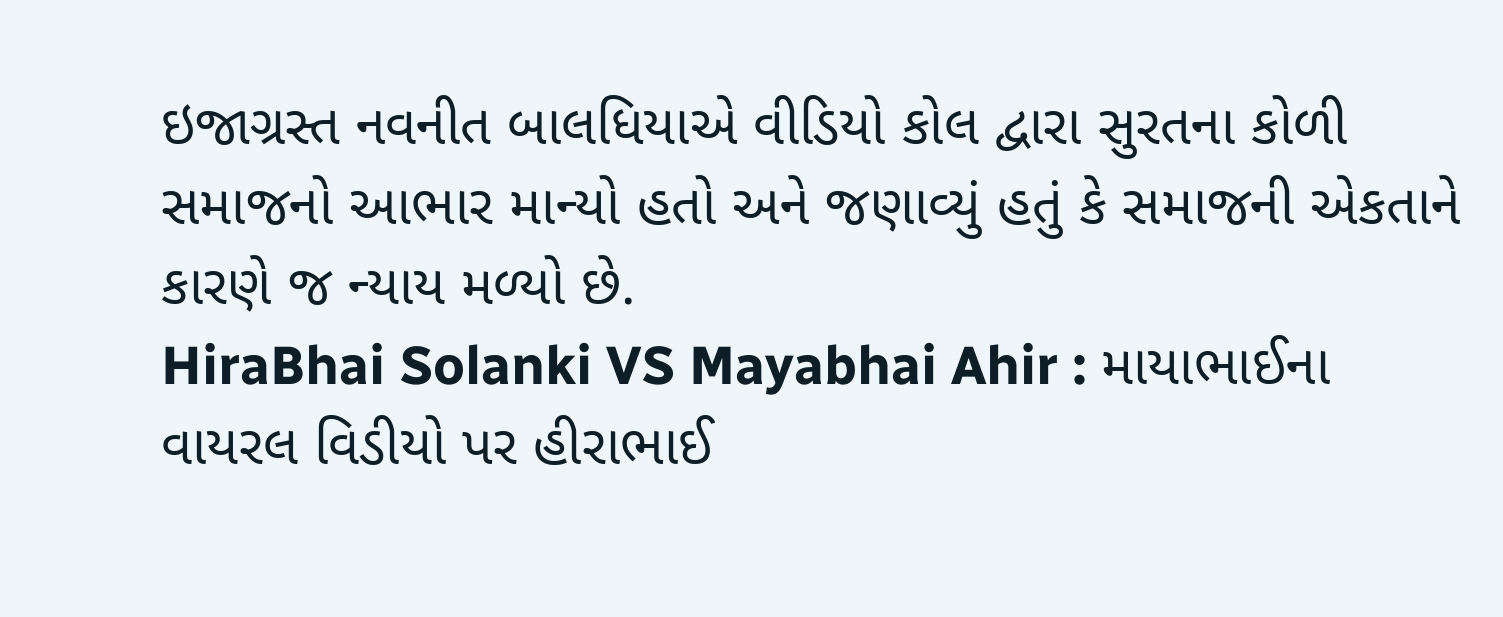ઇજાગ્રસ્ત નવનીત બાલધિયાએ વીડિયો કોલ દ્વારા સુરતના કોળી સમાજનો આભાર માન્યો હતો અને જણાવ્યું હતું કે સમાજની એકતાને કારણે જ ન્યાય મળ્યો છે.
HiraBhai Solanki VS Mayabhai Ahir : માયાભાઈના વાયરલ વિડીયો પર હીરાભાઈ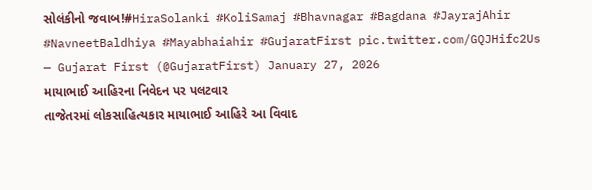સોલંકીનો જવાબ!#HiraSolanki #KoliSamaj #Bhavnagar #Bagdana #JayrajAhir #NavneetBaldhiya #Mayabhaiahir #GujaratFirst pic.twitter.com/GQJHifc2Us
— Gujarat First (@GujaratFirst) January 27, 2026
માયાભાઈ આહિરના નિવેદન પર પલટવાર
તાજેતરમાં લોકસાહિત્યકાર માયાભાઈ આહિરે આ વિવાદ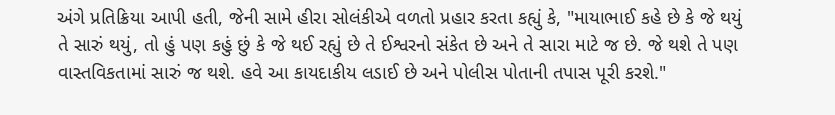અંગે પ્રતિક્રિયા આપી હતી, જેની સામે હીરા સોલંકીએ વળતો પ્રહાર કરતા કહ્યું કે, "માયાભાઈ કહે છે કે જે થયું તે સારું થયું, તો હું પણ કહું છું કે જે થઈ રહ્યું છે તે ઈશ્વરનો સંકેત છે અને તે સારા માટે જ છે. જે થશે તે પણ વાસ્તવિકતામાં સારું જ થશે. હવે આ કાયદાકીય લડાઈ છે અને પોલીસ પોતાની તપાસ પૂરી કરશે."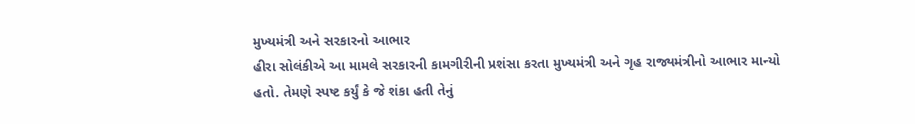મુખ્યમંત્રી અને સરકારનો આભાર
હીરા સોલંકીએ આ મામલે સરકારની કામગીરીની પ્રશંસા કરતા મુખ્યમંત્રી અને ગૃહ રાજ્યમંત્રીનો આભાર માન્યો હતો. તેમણે સ્પષ્ટ કર્યું કે જે શંકા હતી તેનું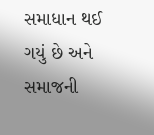સમાધાન થઈ ગયું છે અને સમાજની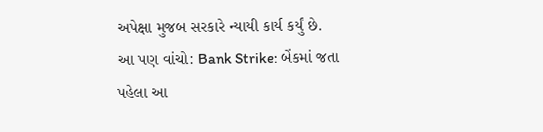અપેક્ષા મુજબ સરકારે ન્યાયી કાર્ય કર્યું છે.
આ પણ વાંચો: Bank Strike: બેંકમાં જતા પહેલા આ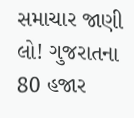સમાચાર જાણી લો! ગુજરાતના 80 હજાર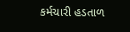કર્મચારી હડતાળ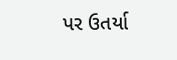પર ઉતર્યા